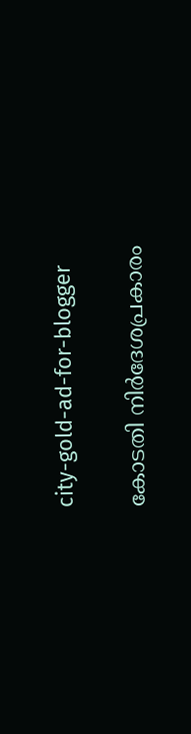city-gold-ad-for-blogger

കോടതി നിര്‍ദേശപ്രകാരം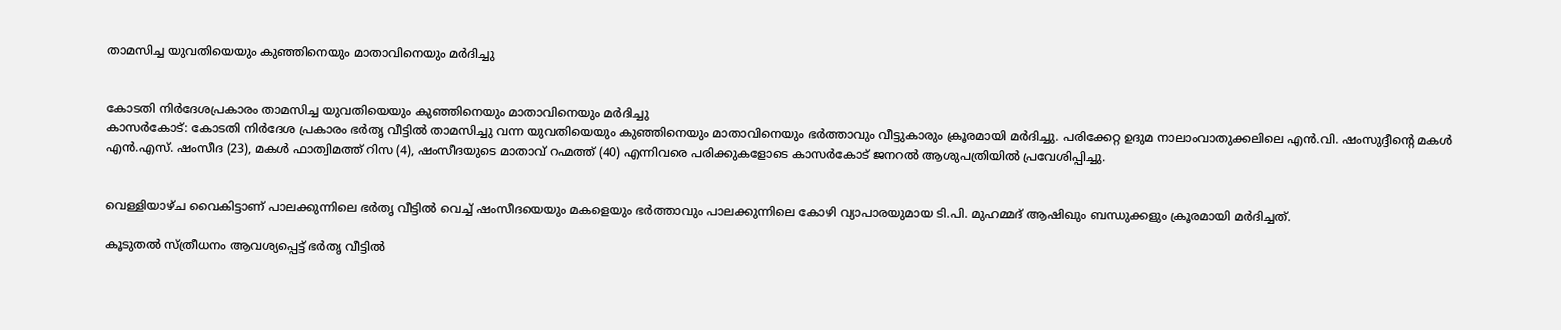താമസിച്ച യുവതിയെയും കുഞ്ഞിനെയും മാതാവിനെയും മര്‍ദിച്ചു


കോടതി നിര്‍ദേശപ്രകാരം താമസിച്ച യുവതിയെയും കുഞ്ഞിനെയും മാതാവിനെയും മര്‍ദിച്ചു
കാസര്‍കോട്: കോടതി നിര്‍ദേശ പ്രകാരം ഭര്‍തൃ വീട്ടില്‍ താമസിച്ചു വന്ന യുവതിയെയും കുഞ്ഞിനെയും മാതാവിനെയും ഭര്‍ത്താവും വീട്ടുകാരും ക്രൂരമായി മര്‍ദിച്ചു. പരിക്കേറ്റ ഉദുമ നാലാംവാതുക്കലിലെ എന്‍.വി. ഷംസുദ്ദീന്റെ മകള്‍ എന്‍.എസ്. ഷംസീദ (23), മകള്‍ ഫാത്വിമത്ത് റിസ (4), ഷംസീദയുടെ മാതാവ് റഹ്മത്ത് (40) എന്നിവരെ പരിക്കുകളോടെ കാസര്‍കോട് ജനറല്‍ ആശുപത്രിയില്‍ പ്രവേശിപ്പിച്ചു.


വെള്ളിയാഴ്ച വൈകിട്ടാണ് പാലക്കുന്നിലെ ഭര്‍തൃ വീട്ടില്‍ വെച്ച് ഷംസീദയെയും മകളെയും ഭര്‍ത്താവും പാലക്കുന്നിലെ കോഴി വ്യാപാരയുമായ ടി.പി. മുഹമ്മദ് ആഷിഖും ബന്ധുക്കളും ക്രൂരമായി മര്‍ദിച്ചത്.

കൂടുതല്‍ സ്ത്രീധനം ആവശ്യപ്പെട്ട് ഭര്‍തൃ വീട്ടില്‍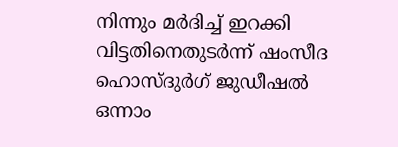നിന്നും മര്‍ദിച്ച് ഇറക്കി വിട്ടതിനെതുടര്‍ന്ന് ഷംസീദ ഹൊസ്ദുര്‍ഗ് ജുഡീഷല്‍ ഒന്നാം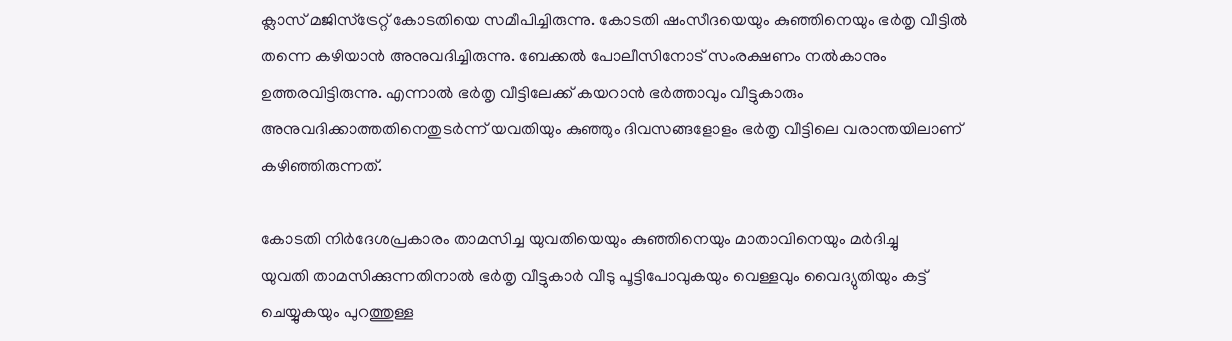ക്ലാസ് മജിസ്‌ട്രേറ്റ് കോടതിയെ സമീപിച്ചിരുന്നു. കോടതി ഷംസീദയെയും കുഞ്ഞിനെയും ഭര്‍തൃ വീട്ടില്‍ തന്നെ കഴിയാന്‍ അനുവദിച്ചിരുന്നു. ബേക്കല്‍ പോലീസിനോട് സംരക്ഷണം നല്‍കാനും ഉത്തരവിട്ടിരുന്നു. എന്നാല്‍ ഭര്‍തൃ വീട്ടിലേക്ക് കയറാന്‍ ഭര്‍ത്താവും വീട്ടുകാരും അനുവദിക്കാത്തതിനെതുടര്‍ന്ന് യവതിയും കുഞ്ഞും ദിവസങ്ങളോളം ഭര്‍തൃ വീട്ടിലെ വരാന്തയിലാണ് കഴിഞ്ഞിരുന്നത്.

കോടതി നിര്‍ദേശപ്രകാരം താമസിച്ച യുവതിയെയും കുഞ്ഞിനെയും മാതാവിനെയും മര്‍ദിച്ചു
യുവതി താമസിക്കുന്നതിനാല്‍ ഭര്‍തൃ വീട്ടുകാര്‍ വീടു പൂട്ടിപോവുകയും വെള്ളവും വൈദ്യുതിയും കട്ട് ചെയ്യുകയും പുറത്തുള്ള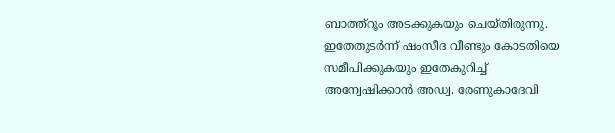ബാത്ത്‌റൂം അടക്കുകയും ചെയ്തിരുന്നു. ഇതേതുടര്‍ന്ന് ഷംസീദ വീണ്ടും കോടതിയെ സമീപിക്കുകയും ഇതേകുറിച്ച് അന്വേഷിക്കാന്‍ അഡ്വ. രേണുകാദേവി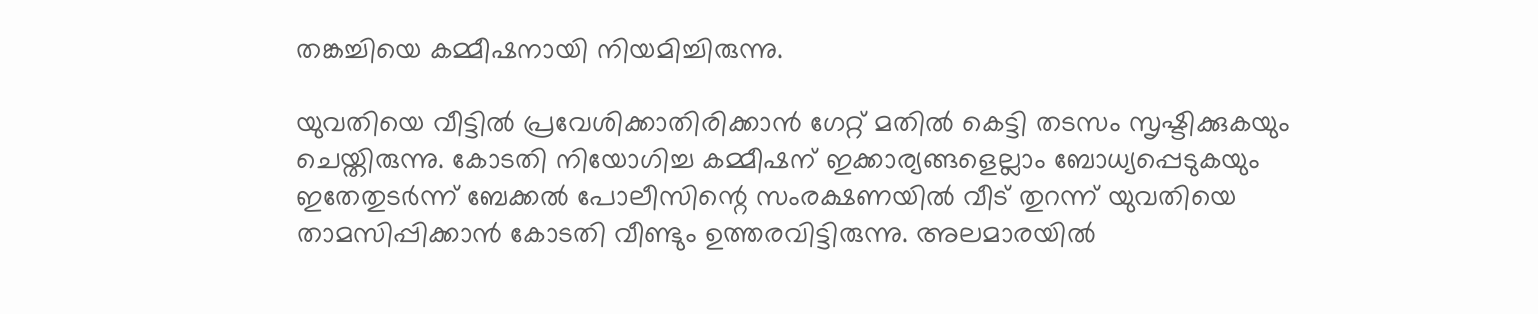തങ്കച്ചിയെ കമ്മീഷനായി നിയമിച്ചിരുന്നു.

യുവതിയെ വീട്ടില്‍ പ്രവേശിക്കാതിരിക്കാന്‍ ഗേറ്റ് മതില്‍ കെട്ടി തടസം സൃഷ്ടിക്കുകയും ചെയ്തിരുന്നു. കോടതി നിയോഗിച്ച കമ്മീഷന് ഇക്കാര്യങ്ങളെല്ലാം ബോധ്യപ്പെടുകയും ഇതേതുടര്‍ന്ന് ബേക്കല്‍ പോലീസിന്റെ സംരക്ഷണയില്‍ വീട് തുറന്ന് യുവതിയെ താമസിപ്പിക്കാന്‍ കോടതി വീണ്ടും ഉത്തരവിട്ടിരുന്നു. അലമാരയില്‍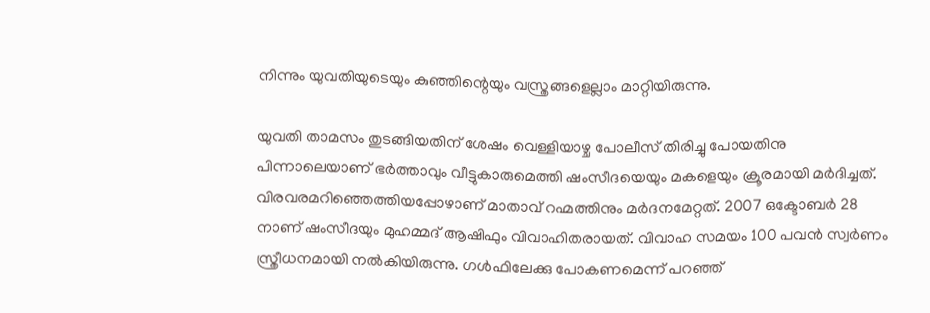നിന്നും യുവതിയുടെയും കുഞ്ഞിന്റെയും വസ്ത്രങ്ങളെല്ലാം മാറ്റിയിരുന്നു.

യുവതി താമസം തുടങ്ങിയതിന് ശേഷം വെള്ളിയാഴ്ച പോലീസ് തിരിച്ചു പോയതിനു പിന്നാലെയാണ് ഭര്‍ത്താവും വീട്ടുകാരുമെത്തി ഷംസീദയെയും മകളെയും ക്രൂരമായി മര്‍ദിച്ചത്. വിരവരമറിഞ്ഞെത്തിയപ്പോഴാണ് മാതാവ് റഹ്മത്തിനും മര്‍ദനമേറ്റത്. 2007 ഒക്ടോബര്‍ 28 നാണ് ഷംസീദയും മുഹമ്മദ് ആഷിഫും വിവാഹിതരായത്. വിവാഹ സമയം 100 പവന്‍ സ്വര്‍ണം സ്ത്രീധനമായി നല്‍കിയിരുന്നു. ഗള്‍ഫിലേക്കു പോകണമെന്ന് പറഞ്ഞ്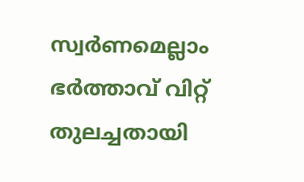സ്വര്‍ണമെല്ലാം ഭര്‍ത്താവ് വിറ്റ് തുലച്ചതായി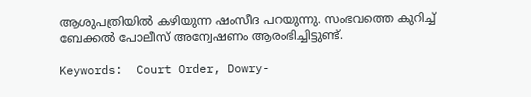ആശുപത്രിയില്‍ കഴിയുന്ന ഷംസീദ പറയുന്നു. സംഭവത്തെ കുറിച്ച് ബേക്കല്‍ പോലീസ് അന്വേഷണം ആരംഭിച്ചിട്ടുണ്ട്.

Keywords:  Court Order, Dowry-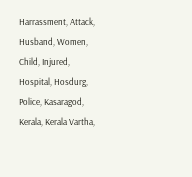Harrassment, Attack, Husband, Women, Child, Injured, Hospital, Hosdurg, Police, Kasaragod, Kerala, Kerala Vartha,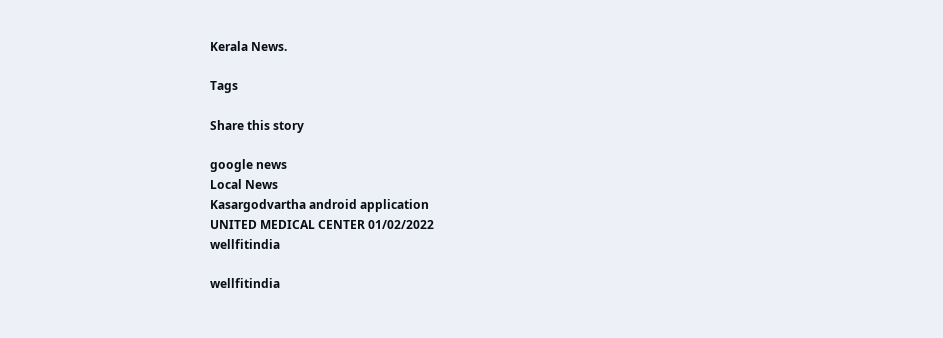Kerala News.

Tags

Share this story

google news
Local News
Kasargodvartha android application
UNITED MEDICAL CENTER 01/02/2022
wellfitindia

wellfitindia